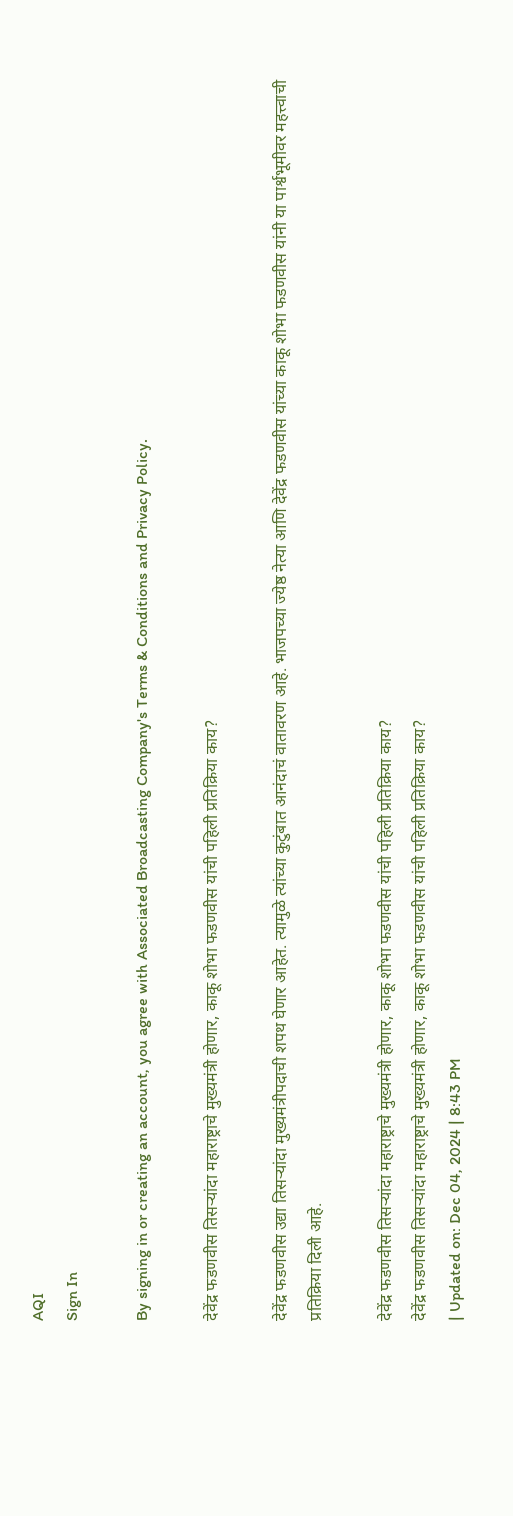AQI
Sign In

By signing in or creating an account, you agree with Associated Broadcasting Company's Terms & Conditions and Privacy Policy.

देवेंद्र फडणवीस तिसऱ्यांदा महाराष्ट्राचे मुख्यमंत्री होणार, काकू शोभा फडणवीस यांची पहिली प्रतिक्रिया काय?

देवेंद्र फडणवीस उद्या तिसऱ्यांदा मुख्यमंत्रीपदाची शपथ घेणार आहेत. त्यामुळे त्यांच्या कुटुंबात आनंदाचं वातावरण आहे. भाजपच्या ज्येष्ठ नेत्या आणि देवेंद्र फडणवीस यांच्या काकू शोभा फडणवीस यांनी या पार्श्वभूमीवर महत्त्वाची प्रतिक्रिया दिली आहे.

देवेंद्र फडणवीस तिसऱ्यांदा महाराष्ट्राचे मुख्यमंत्री होणार, काकू शोभा फडणवीस यांची पहिली प्रतिक्रिया काय?
देवेंद्र फडणवीस तिसऱ्यांदा महाराष्ट्राचे मुख्यमंत्री होणार, काकू शोभा फडणवीस यांची पहिली प्रतिक्रिया काय?
| Updated on: Dec 04, 2024 | 8:43 PM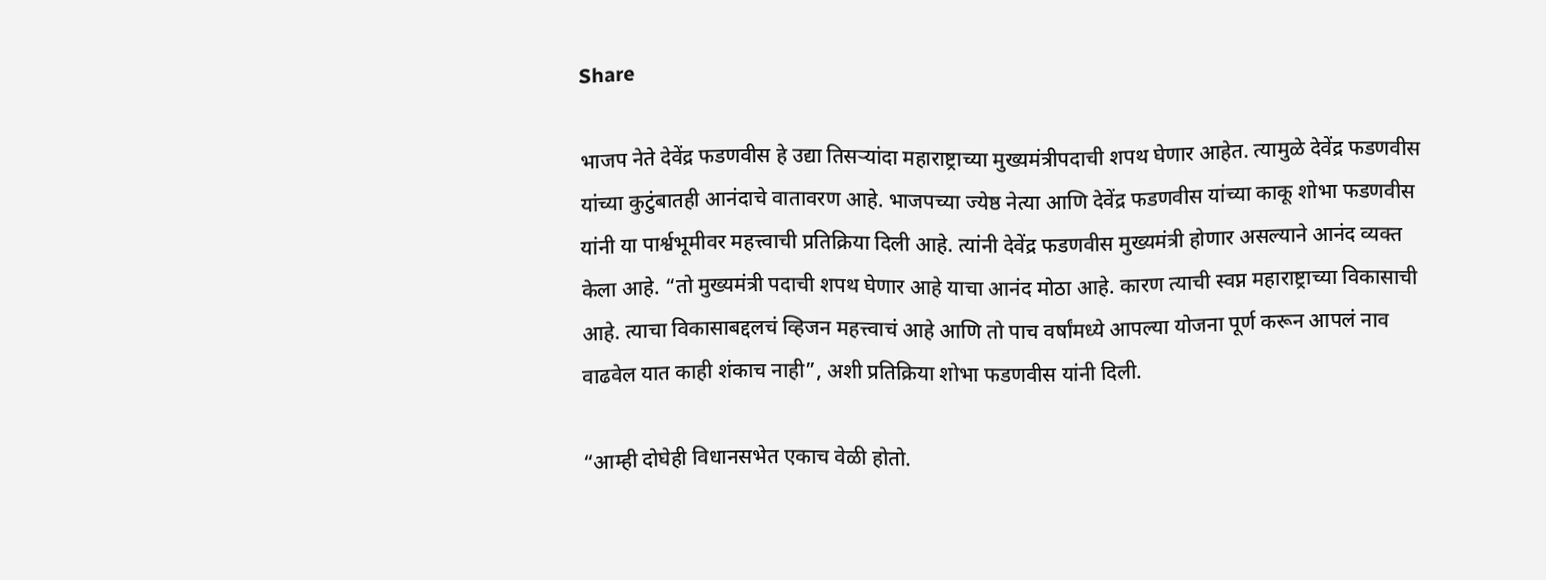Share

भाजप नेते देवेंद्र फडणवीस हे उद्या तिसऱ्यांदा महाराष्ट्राच्या मुख्यमंत्रीपदाची शपथ घेणार आहेत. त्यामुळे देवेंद्र फडणवीस यांच्या कुटुंबातही आनंदाचे वातावरण आहे. भाजपच्या ज्येष्ठ नेत्या आणि देवेंद्र फडणवीस यांच्या काकू शोभा फडणवीस यांनी या पार्श्वभूमीवर महत्त्वाची प्रतिक्रिया दिली आहे. त्यांनी देवेंद्र फडणवीस मुख्यमंत्री होणार असल्याने आनंद व्यक्त केला आहे. “तो मुख्यमंत्री पदाची शपथ घेणार आहे याचा आनंद मोठा आहे. कारण त्याची स्वप्न महाराष्ट्राच्या विकासाची आहे. त्याचा विकासाबद्दलचं व्हिजन महत्त्वाचं आहे आणि तो पाच वर्षांमध्ये आपल्या योजना पूर्ण करून आपलं नाव वाढवेल यात काही शंकाच नाही”, अशी प्रतिक्रिया शोभा फडणवीस यांनी दिली.

“आम्ही दोघेही विधानसभेत एकाच वेळी होतो.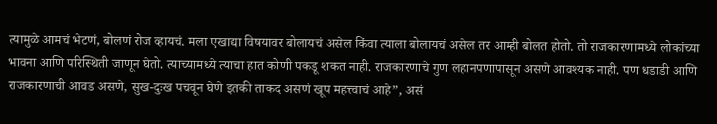त्यामुळे आमचं भेटणं, बोलणं रोज व्हायचं. मला एखाद्या विषयावर बोलायचं असेल किंवा त्याला बोलायचं असेल तर आम्ही बोलत होतो. तो राजकारणामध्ये लोकांच्या भावना आणि परिस्थिती जाणून घेतो. त्याच्यामध्ये त्याचा हात कोणी पकडू शकत नाही. राजकारणाचे गुण लहानपणापासून असणे आवश्यक नाही. पण धडाडी आणि राजकारणाची आवड असणे, सुख-दुःख पचवून घेणे इतकी ताकद असणं खूप महत्त्वाचं आहे”, असं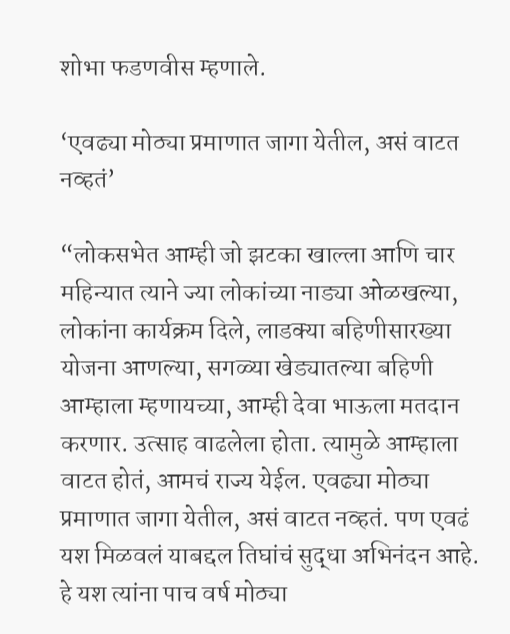शोभा फडणवीस म्हणाले.

‘एवढ्या मोठ्या प्रमाणात जागा येतील, असं वाटत नव्हतं’

“लोकसभेत आम्ही जो झटका खाल्ला आणि चार महिन्यात त्याने ज्या लोकांच्या नाड्या ओळखल्या, लोकांना कार्यक्रम दिले, लाडक्या बहिणीसारख्या योजना आणल्या, सगळ्या खेड्यातल्या बहिणी आम्हाला म्हणायच्या, आम्ही देवा भाऊला मतदान करणार. उत्साह वाढलेला होता. त्यामुळे आम्हाला वाटत होतं, आमचं राज्य येईल. एवढ्या मोठ्या प्रमाणात जागा येतील, असं वाटत नव्हतं. पण एवढं यश मिळवलं याबद्दल तिघांचं सुद्धा अभिनंदन आहे. हे यश त्यांना पाच वर्ष मोठ्या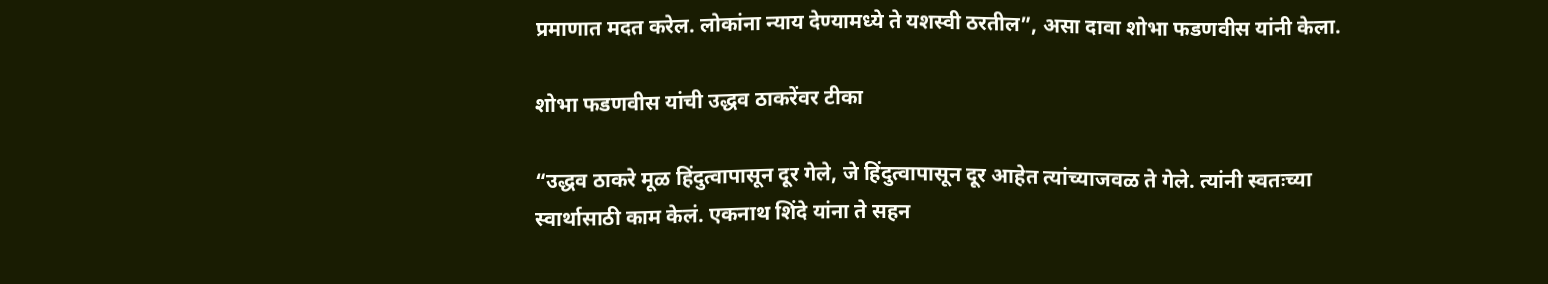प्रमाणात मदत करेल. लोकांना न्याय देण्यामध्ये ते यशस्वी ठरतील”, असा दावा शोभा फडणवीस यांनी केला.

शोभा फडणवीस यांची उद्धव ठाकरेंवर टीका

“उद्धव ठाकरे मूळ हिंदुत्वापासून दूर गेले, जे हिंदुत्वापासून दूर आहेत त्यांच्याजवळ ते गेले. त्यांनी स्वतःच्या स्वार्थासाठी काम केलं. एकनाथ शिंदे यांना ते सहन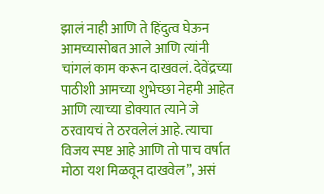झालं नाही आणि ते हिंदुत्व घेऊन आमच्यासोबत आले आणि त्यांनी चांगलं काम करून दाखवलं. देवेंद्रच्या पाठीशी आमच्या शुभेच्छा नेहमी आहेत आणि त्याच्या डोक्यात त्याने जे ठरवायचं ते ठरवलेलं आहे. त्याचा विजय स्पष्ट आहे आणि तो पाच वर्षात मोठा यश मिळवून दाखवेल”, असं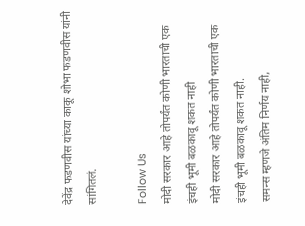देवेंद्र फडणवीस यांच्या काकू शोभा फडणवीस यांनी सांगितलं.

Follow Us
मोदी सरकार आहे तोपर्यंत कोणी भारताची एक इंचही भूमी बळकावू शकत नाही
मोदी सरकार आहे तोपर्यंत कोणी भारताची एक इंचही भूमी बळकावू शकत नाही.
समन्स म्हणजे अंतिम निर्णय नाही,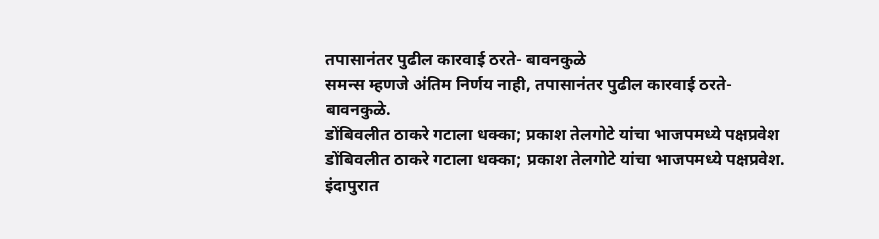तपासानंतर पुढील कारवाई ठरते- बावनकुळे
समन्स म्हणजे अंतिम निर्णय नाही, तपासानंतर पुढील कारवाई ठरते- बावनकुळे.
डोंबिवलीत ठाकरे गटाला धक्का; प्रकाश तेलगोटे यांचा भाजपमध्ये पक्षप्रवेश
डोंबिवलीत ठाकरे गटाला धक्का; प्रकाश तेलगोटे यांचा भाजपमध्ये पक्षप्रवेश.
इंदापुरात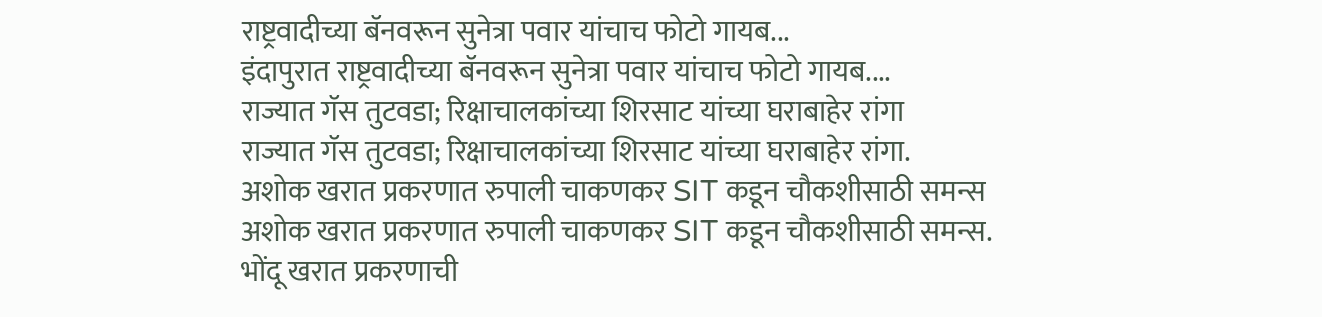राष्ट्रवादीच्या बॅनवरून सुनेत्रा पवार यांचाच फोटो गायब...
इंदापुरात राष्ट्रवादीच्या बॅनवरून सुनेत्रा पवार यांचाच फोटो गायब....
राज्यात गॅस तुटवडा; रिक्षाचालकांच्या शिरसाट यांच्या घराबाहेर रांगा
राज्यात गॅस तुटवडा; रिक्षाचालकांच्या शिरसाट यांच्या घराबाहेर रांगा.
अशोक खरात प्रकरणात रुपाली चाकणकर SIT कडून चौकशीसाठी समन्स
अशोक खरात प्रकरणात रुपाली चाकणकर SIT कडून चौकशीसाठी समन्स.
भोंदू खरात प्रकरणाची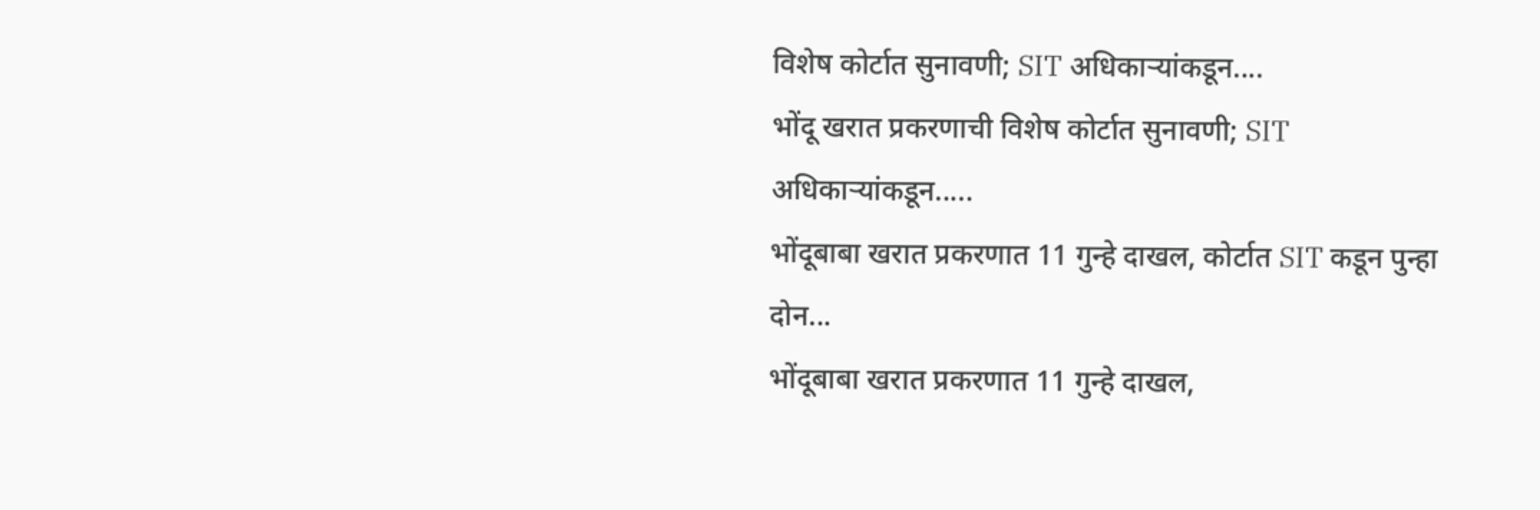विशेष कोर्टात सुनावणी; SIT अधिकाऱ्यांकडून....
भोंदू खरात प्रकरणाची विशेष कोर्टात सुनावणी; SIT अधिकाऱ्यांकडून.....
भोंदूबाबा खरात प्रकरणात 11 गुन्हे दाखल, कोर्टात SIT कडून पुन्हा दोन...
भोंदूबाबा खरात प्रकरणात 11 गुन्हे दाखल,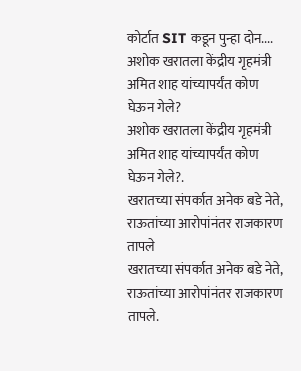कोर्टात SIT कडून पुन्हा दोन....
अशोक खरातला केंद्रीय गृहमंत्री अमित शाह यांच्यापर्यंत कोण घेऊन गेले?
अशोक खरातला केंद्रीय गृहमंत्री अमित शाह यांच्यापर्यंत कोण घेऊन गेले?.
खरातच्या संपर्कात अनेक बडे नेते, राऊतांच्या आरोपांनंतर राजकारण तापले
खरातच्या संपर्कात अनेक बडे नेते, राऊतांच्या आरोपांनंतर राजकारण तापले.